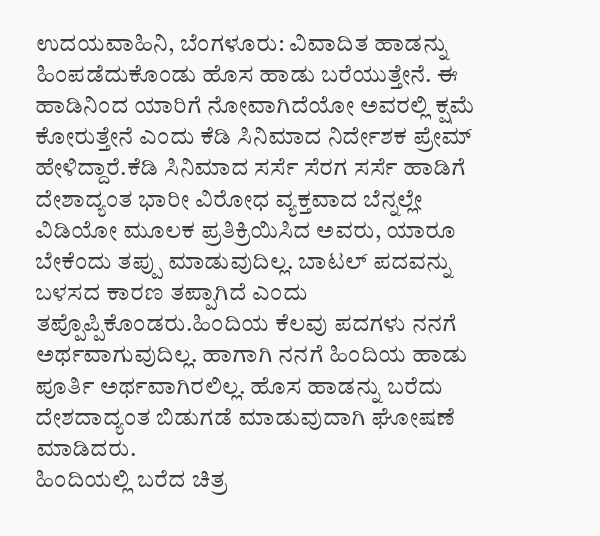ಉದಯವಾಹಿನಿ, ಬೆಂಗಳೂರು: ವಿವಾದಿತ ಹಾಡನ್ನು ಹಿಂಪಡೆದುಕೊಂಡು ಹೊಸ ಹಾಡು ಬರೆಯುತ್ತೇನೆ. ಈ ಹಾಡಿನಿಂದ ಯಾರಿಗೆ ನೋವಾಗಿದೆಯೋ ಅವರಲ್ಲಿ ಕ್ಷಮೆ ಕೋರುತ್ತೇನೆ ಎಂದು ಕೆಡಿ ಸಿನಿಮಾದ ನಿರ್ದೇಶಕ ಪ್ರೇಮ್ ಹೇಳಿದ್ದಾರೆ.ಕೆಡಿ ಸಿನಿಮಾದ ಸರ್ಸೆ ಸೆರಗ ಸರ್ಸೆ ಹಾಡಿಗೆ ದೇಶಾದ್ಯಂತ ಭಾರೀ ವಿರೋಧ ವ್ಯಕ್ತವಾದ ಬೆನ್ನಲ್ಲೇ ವಿಡಿಯೋ ಮೂಲಕ ಪ್ರತಿಕ್ರಿಯಿಸಿದ ಅವರು, ಯಾರೂ ಬೇಕೆಂದು ತಪ್ಪು ಮಾಡುವುದಿಲ್ಲ. ಬಾಟಲ್ ಪದವನ್ನು ಬಳಸದ ಕಾರಣ ತಪ್ಪಾಗಿದೆ ಎಂದು ತಪ್ಪೊಪ್ಪಿಕೊಂಡರು.ಹಿಂದಿಯ ಕೆಲವು ಪದಗಳು ನನಗೆ ಅರ್ಥವಾಗುವುದಿಲ್ಲ. ಹಾಗಾಗಿ ನನಗೆ ಹಿಂದಿಯ ಹಾಡು ಪೂರ್ತಿ ಅರ್ಥವಾಗಿರಲಿಲ್ಲ. ಹೊಸ ಹಾಡನ್ನು ಬರೆದು ದೇಶದಾದ್ಯಂತ ಬಿಡುಗಡೆ ಮಾಡುವುದಾಗಿ ಘೋಷಣೆ ಮಾಡಿದರು.
ಹಿಂದಿಯಲ್ಲಿ ಬರೆದ ಚಿತ್ರ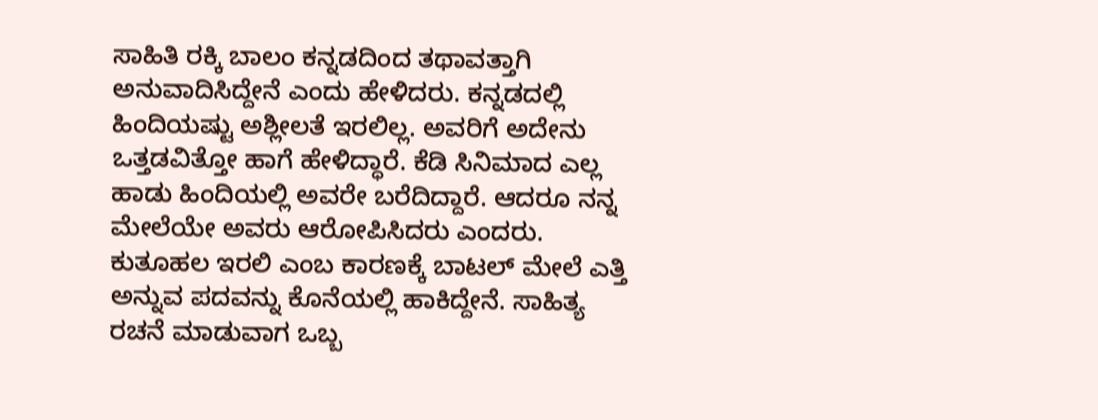ಸಾಹಿತಿ ರಕ್ಕಿ ಬಾಲಂ ಕನ್ನಡದಿಂದ ತಥಾವತ್ತಾಗಿ ಅನುವಾದಿಸಿದ್ದೇನೆ ಎಂದು ಹೇಳಿದರು. ಕನ್ನಡದಲ್ಲಿ ಹಿಂದಿಯಷ್ಟು ಅಶ್ಲೀಲತೆ ಇರಲಿಲ್ಲ. ಅವರಿಗೆ ಅದೇನು ಒತ್ತಡವಿತ್ತೋ ಹಾಗೆ ಹೇಳಿದ್ಧಾರೆ. ಕೆಡಿ ಸಿನಿಮಾದ ಎಲ್ಲ ಹಾಡು ಹಿಂದಿಯಲ್ಲಿ ಅವರೇ ಬರೆದಿದ್ದಾರೆ. ಆದರೂ ನನ್ನ ಮೇಲೆಯೇ ಅವರು ಆರೋಪಿಸಿದರು ಎಂದರು. ಕುತೂಹಲ ಇರಲಿ ಎಂಬ ಕಾರಣಕ್ಕೆ ಬಾಟಲ್ ಮೇಲೆ ಎತ್ತಿ ಅನ್ನುವ ಪದವನ್ನು ಕೊನೆಯಲ್ಲಿ ಹಾಕಿದ್ದೇನೆ. ಸಾಹಿತ್ಯ ರಚನೆ ಮಾಡುವಾಗ ಒಬ್ಬ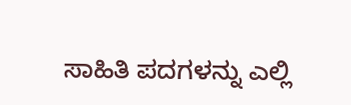ಸಾಹಿತಿ ಪದಗಳನ್ನು ಎಲ್ಲಿ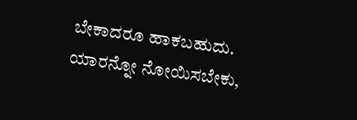ಬೇಕಾದರೂ ಹಾಕಬಹುದು. ಯಾರನ್ನೋ ನೋಯಿಸಬೇಕು,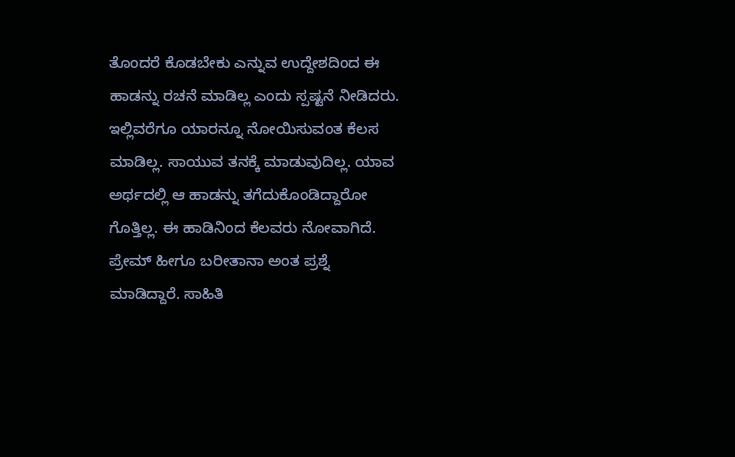ತೊಂದರೆ ಕೊಡಬೇಕು ಎನ್ನುವ ಉದ್ದೇಶದಿಂದ ಈ ಹಾಡನ್ನು ರಚನೆ ಮಾಡಿಲ್ಲ ಎಂದು ಸ್ಪಷ್ಟನೆ ನೀಡಿದರು. ಇಲ್ಲಿವರೆಗೂ ಯಾರನ್ನೂ ನೋಯಿಸುವಂತ ಕೆಲಸ ಮಾಡಿಲ್ಲ. ಸಾಯುವ ತನಕ್ಕೆ ಮಾಡುವುದಿಲ್ಲ. ಯಾವ ಅರ್ಥದಲ್ಲಿ ಆ ಹಾಡನ್ನು ತಗೆದುಕೊಂಡಿದ್ದಾರೋ ಗೊತ್ತಿಲ್ಲ. ಈ ಹಾಡಿನಿಂದ ಕೆಲವರು ನೋವಾಗಿದೆ. ಪ್ರೇಮ್ ಹೀಗೂ ಬರೀತಾನಾ ಅಂತ ಪ್ರಶ್ನೆ ಮಾಡಿದ್ದಾರೆ. ಸಾಹಿತಿ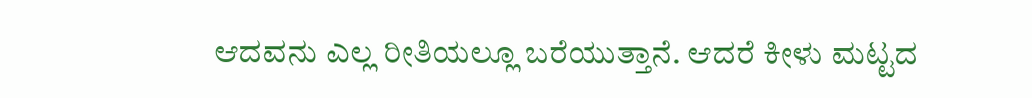ಆದವನು ಎಲ್ಲ ರೀತಿಯಲ್ಲೂ ಬರೆಯುತ್ತಾನೆ. ಆದರೆ ಕೀಳು ಮಟ್ಟದ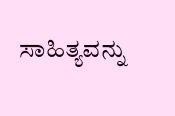ಸಾಹಿತ್ಯವನ್ನು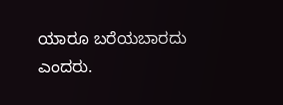ಯಾರೂ ಬರೆಯಬಾರದು ಎಂದರು.